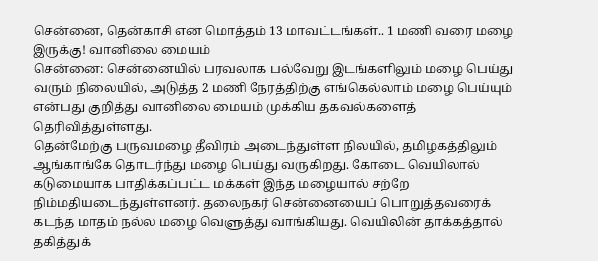சென்னை, தென்காசி என மொத்தம் 13 மாவட்டங்கள்.. 1 மணி வரை மழை இருக்கு! வானிலை மையம்
சென்னை: சென்னையில் பரவலாக பல்வேறு இடங்களிலும் மழை பெய்து வரும் நிலையில், அடுத்த 2 மணி நேரத்திற்கு எங்கெல்லாம் மழை பெய்யும் என்பது குறித்து வானிலை மையம் முக்கிய தகவல்களைத் தெரிவித்துள்ளது.
தென்மேற்கு பருவமழை தீவிரம் அடைந்துள்ள நிலயில், தமிழகத்திலும் ஆங்காங்கே தொடர்ந்து மழை பெய்து வருகிறது. கோடை வெயிலால் கடுமையாக பாதிக்கப்பட்ட மக்கள் இந்த மழையால் சற்றே நிம்மதியடைந்துள்ளனர். தலைநகர் சென்னையைப் பொறுத்தவரைக் கடந்த மாதம் நல்ல மழை வெளுத்து வாங்கியது. வெயிலின் தாக்கத்தால் தகித்துக்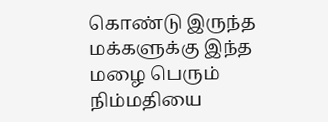கொண்டு இருந்த மக்களுக்கு இந்த மழை பெரும் நிம்மதியை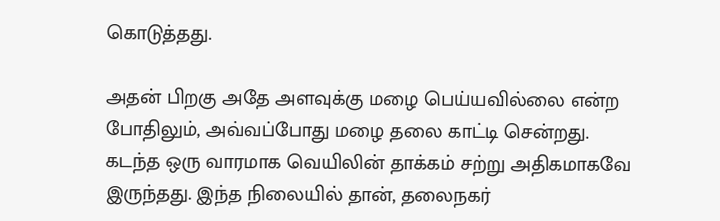கொடுத்தது.

அதன் பிறகு அதே அளவுக்கு மழை பெய்யவில்லை என்ற போதிலும், அவ்வப்போது மழை தலை காட்டி சென்றது. கடந்த ஒரு வாரமாக வெயிலின் தாக்கம் சற்று அதிகமாகவே இருந்தது. இந்த நிலையில் தான், தலைநகர்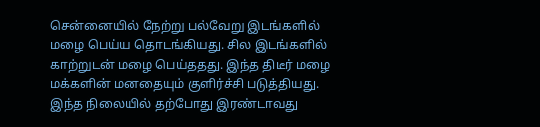சென்னையில் நேற்று பல்வேறு இடங்களில் மழை பெய்ய தொடங்கியது. சில இடங்களில் காற்றுடன் மழை பெய்ததது. இந்த திடீர் மழை மக்களின் மனதையும் குளிர்ச்சி படுத்தியது.
இந்த நிலையில் தற்போது இரண்டாவது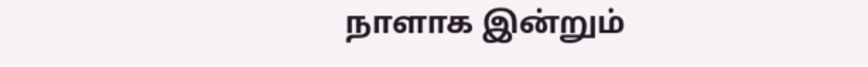நாளாக இன்றும்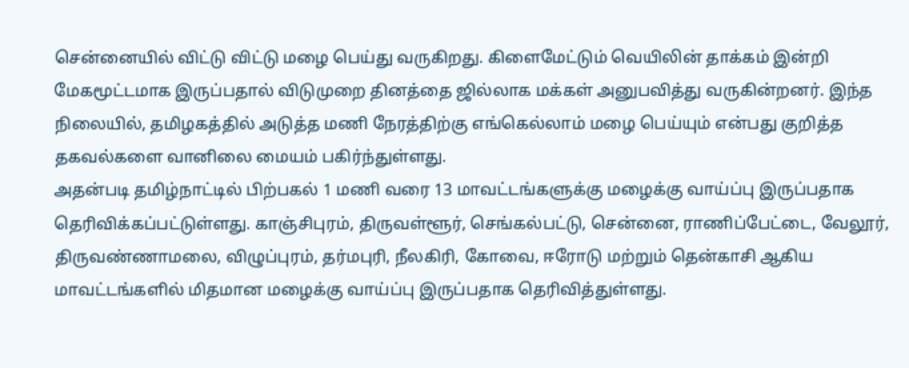சென்னையில் விட்டு விட்டு மழை பெய்து வருகிறது. கிளைமேட்டும் வெயிலின் தாக்கம் இன்றி மேகமூட்டமாக இருப்பதால் விடுமுறை தினத்தை ஜில்லாக மக்கள் அனுபவித்து வருகின்றனர். இந்த நிலையில், தமிழகத்தில் அடுத்த மணி நேரத்திற்கு எங்கெல்லாம் மழை பெய்யும் என்பது குறித்த தகவல்களை வானிலை மையம் பகிர்ந்துள்ளது.
அதன்படி தமிழ்நாட்டில் பிற்பகல் 1 மணி வரை 13 மாவட்டங்களுக்கு மழைக்கு வாய்ப்பு இருப்பதாக தெரிவிக்கப்பட்டுள்ளது. காஞ்சிபுரம், திருவள்ளூர், செங்கல்பட்டு, சென்னை, ராணிப்பேட்டை, வேலூர், திருவண்ணாமலை, விழுப்புரம், தர்மபுரி, நீலகிரி, கோவை, ஈரோடு மற்றும் தென்காசி ஆகிய மாவட்டங்களில் மிதமான மழைக்கு வாய்ப்பு இருப்பதாக தெரிவித்துள்ளது.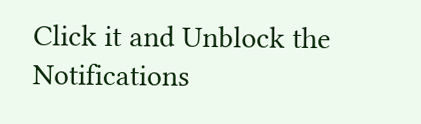Click it and Unblock the Notifications